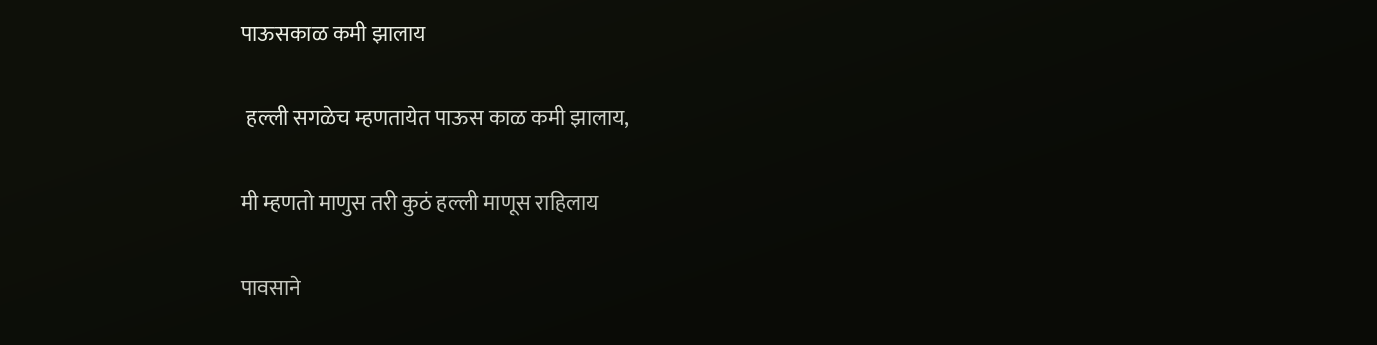पाऊसकाळ कमी झालाय

 हल्ली सगळेच म्हणतायेत पाऊस काळ कमी झालाय,

मी म्हणतो माणुस तरी कुठं हल्ली माणूस राहिलाय

पावसाने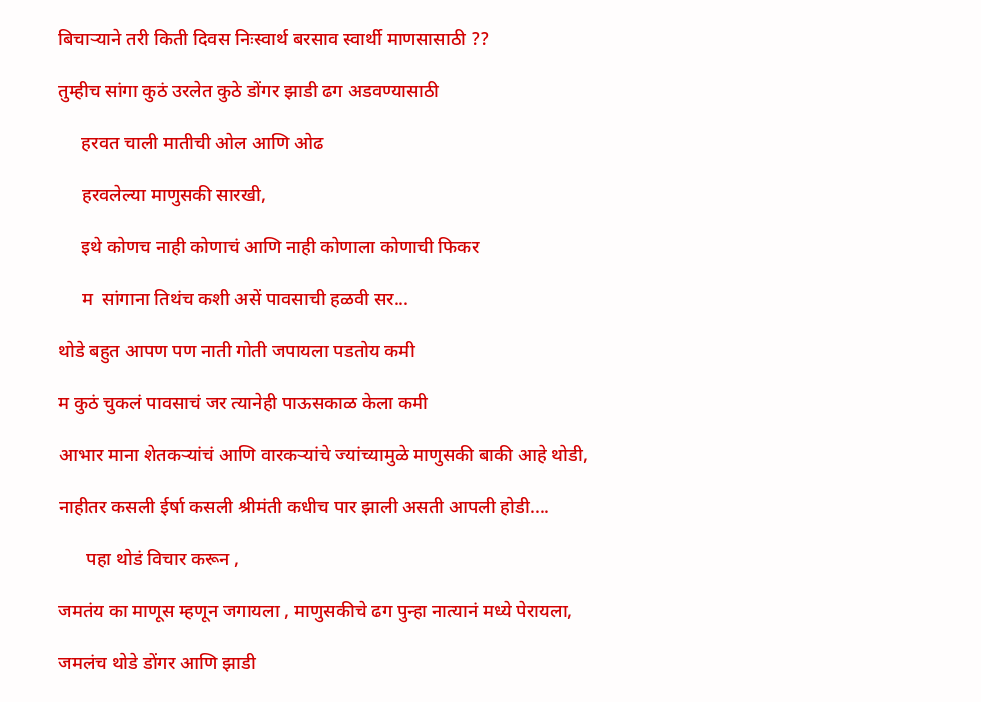बिचाऱ्याने तरी किती दिवस निःस्वार्थ बरसाव स्वार्थी माणसासाठी ??

तुम्हीच सांगा कुठं उरलेत कुठे डोंगर झाडी ढग अडवण्यासाठी

     हरवत चाली मातीची ओल आणि ओढ

     हरवलेल्या माणुसकी सारखी,

     इथे कोणच नाही कोणाचं आणि नाही कोणाला कोणाची फिकर

     म  सांगाना तिथंच कशी असें पावसाची हळवी सर...

थोडे बहुत आपण पण नाती गोती जपायला पडतोय कमी

म कुठं चुकलं पावसाचं जर त्यानेही पाऊसकाळ केला कमी

आभार माना शेतकऱ्यांचं आणि वारकऱ्यांचे ज्यांच्यामुळे माणुसकी बाकी आहे थोडी,

नाहीतर कसली ईर्षा कसली श्रीमंती कधीच पार झाली असती आपली होडी....

      पहा थोडं विचार करून ,

जमतंय का माणूस म्हणून जगायला , माणुसकीचे ढग पुन्हा नात्यानं मध्ये पेरायला,

जमलंच थोडे डोंगर आणि झाडी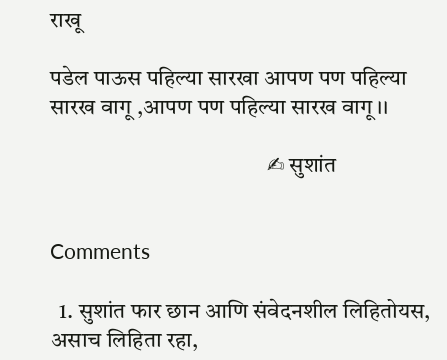राखू

पडेल पाऊस पहिल्या सारखा आपण पण पहिल्या सारख वागू ,आपण पण पहिल्या सारख वागू।।

                                               ✍ सुशांत


Comments

  1. सुशांत फार छान आणि संवेदनशील लिहितोयस, असाच लिहिता रहा,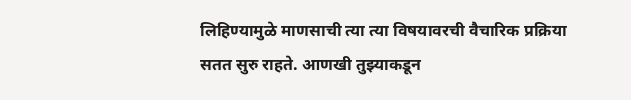लिहिण्यामुळे माणसाची त्या त्या विषयावरची वैचारिक प्रक्रिया सतत सुरु राहते. आणखी तुझ्याकडून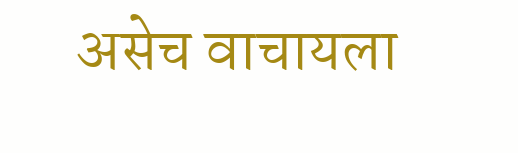असेच वाचायला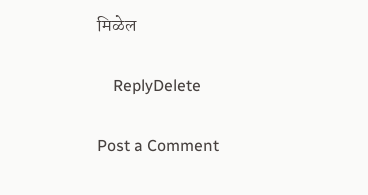मिळेल

    ReplyDelete

Post a Comment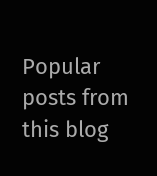Popular posts from this blog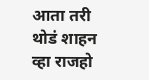आता तरी थोडं शाहन व्हा राजहो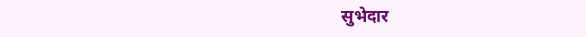सुभेदार